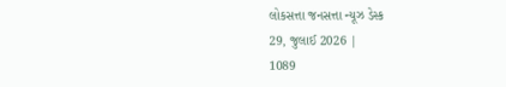લોકસત્તા જનસત્તા ન્યૂઝ ડેસ્ક
29, જુલાઈ 2026 |
1089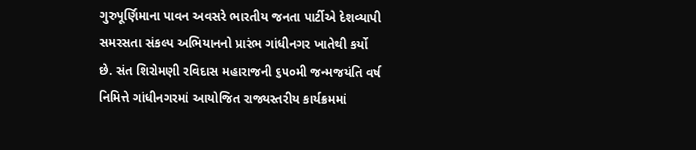ગુરુપૂર્ણિમાના પાવન અવસરે ભારતીય જનતા પાર્ટીએ દેશવ્યાપી સમરસતા સંકલ્પ અભિયાનનો પ્રારંભ ગાંધીનગર ખાતેથી કર્યો છે. સંત શિરોમણી રવિદાસ મહારાજની ૬૫૦મી જન્મજયંતિ વર્ષ નિમિત્તે ગાંધીનગરમાં આયોજિત રાજ્યસ્તરીય કાર્યક્રમમાં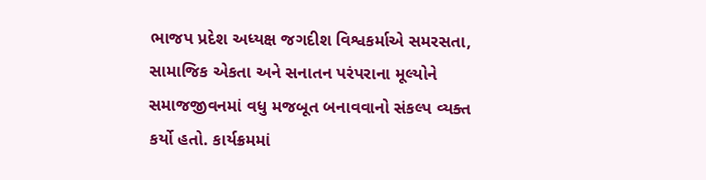ભાજપ પ્રદેશ અધ્યક્ષ જગદીશ વિશ્વકર્માએ સમરસતા, સામાજિક એકતા અને સનાતન પરંપરાના મૂલ્યોને સમાજજીવનમાં વધુ મજબૂત બનાવવાનો સંકલ્પ વ્યક્ત કર્યો હતો. કાર્યક્રમમાં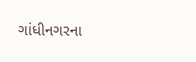ગાંધીનગરના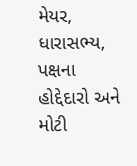મેયર, ધારાસભ્ય, પક્ષના હોદ્દેદારો અને મોટી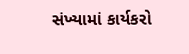સંખ્યામાં કાર્યકરો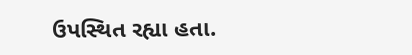ઉપસ્થિત રહ્યા હતા.